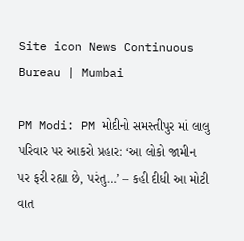Site icon News Continuous Bureau | Mumbai

PM Modi: PM મોદીનો સમસ્તીપુર માં લાલુ પરિવાર પર આકરો પ્રહાર: ‘આ લોકો જામીન પર ફરી રહ્યા છે, પરંતુ…’ – કહી દીધી આ મોટી વાત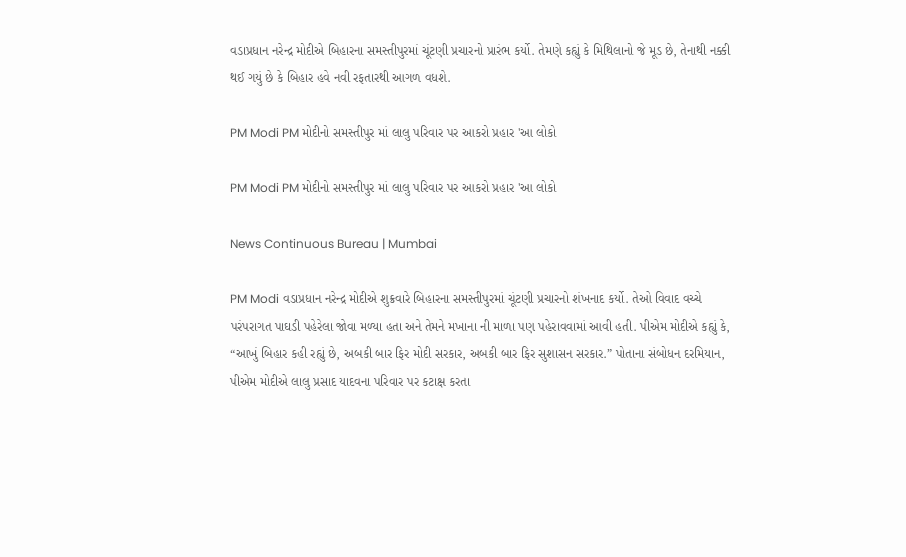વડાપ્રધાન નરેન્દ્ર મોદીએ બિહારના સમસ્તીપુરમાં ચૂંટણી પ્રચારનો પ્રારંભ કર્યો. તેમણે કહ્યું કે મિથિલાનો જે મૂડ છે, તેનાથી નક્કી થઈ ગયું છે કે બિહાર હવે નવી રફતારથી આગળ વધશે.

PM Modi PM મોદીનો સમસ્તીપુર માં લાલુ પરિવાર પર આકરો પ્રહાર 'આ લોકો

PM Modi PM મોદીનો સમસ્તીપુર માં લાલુ પરિવાર પર આકરો પ્રહાર 'આ લોકો

News Continuous Bureau | Mumbai

PM Modi વડાપ્રધાન નરેન્દ્ર મોદીએ શુક્રવારે બિહારના સમસ્તીપુરમાં ચૂંટણી પ્રચારનો શંખનાદ કર્યો. તેઓ વિવાદ વચ્ચે પરંપરાગત પાઘડી પહેરેલા જોવા મળ્યા હતા અને તેમને મખાના ની માળા પણ પહેરાવવામાં આવી હતી. પીએમ મોદીએ કહ્યું કે, “આખું બિહાર કહી રહ્યું છે, અબકી બાર ફિર મોદી સરકાર, અબકી બાર ફિર સુશાસન સરકાર.” પોતાના સંબોધન દરમિયાન, પીએમ મોદીએ લાલુ પ્રસાદ યાદવના પરિવાર પર કટાક્ષ કરતા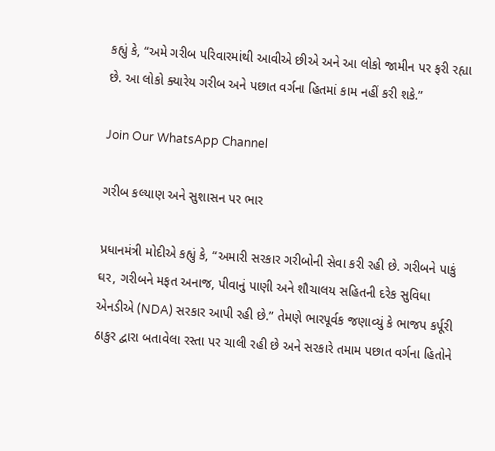કહ્યું કે, “અમે ગરીબ પરિવારમાંથી આવીએ છીએ અને આ લોકો જામીન પર ફરી રહ્યા છે. આ લોકો ક્યારેય ગરીબ અને પછાત વર્ગના હિતમાં કામ નહીં કરી શકે.”

Join Our WhatsApp Channel

ગરીબ કલ્યાણ અને સુશાસન પર ભાર

પ્રધાનમંત્રી મોદીએ કહ્યું કે, “અમારી સરકાર ગરીબોની સેવા કરી રહી છે. ગરીબને પાકું ઘર, ગરીબને મફત અનાજ, પીવાનું પાણી અને શૌચાલય સહિતની દરેક સુવિધા એનડીએ (NDA) સરકાર આપી રહી છે.” તેમણે ભારપૂર્વક જણાવ્યું કે ભાજપ કર્પૂરી ઠાકુર દ્વારા બતાવેલા રસ્તા પર ચાલી રહી છે અને સરકારે તમામ પછાત વર્ગના હિતોને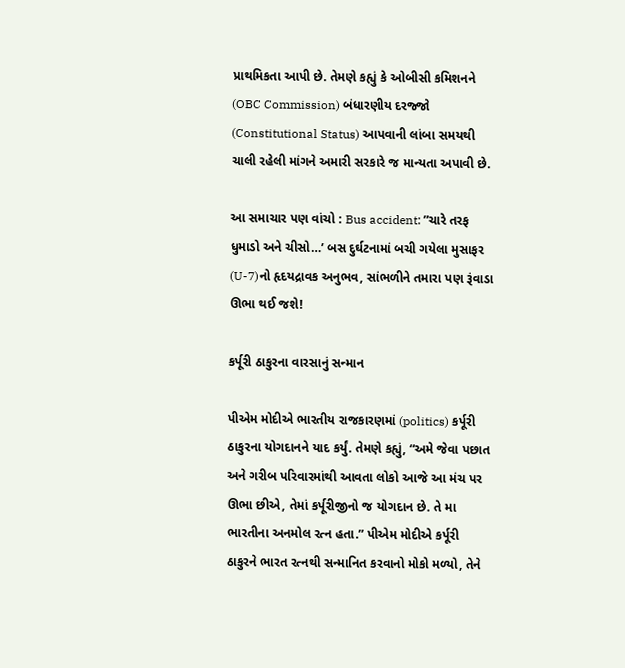પ્રાથમિકતા આપી છે. તેમણે કહ્યું કે ઓબીસી કમિશનને (OBC Commission) બંધારણીય દરજ્જો (Constitutional Status) આપવાની લાંબા સમયથી ચાલી રહેલી માંગને અમારી સરકારે જ માન્યતા અપાવી છે.

આ સમાચાર પણ વાંચો : Bus accident: ”ચારે તરફ ધુમાડો અને ચીસો…’ બસ દુર્ઘટનામાં બચી ગયેલા મુસાફર (U-7)નો હૃદયદ્રાવક અનુભવ, સાંભળીને તમારા પણ રૂંવાડા ઊભા થઈ જશે!

કર્પૂરી ઠાકુરના વારસાનું સન્માન

પીએમ મોદીએ ભારતીય રાજકારણમાં (politics) કર્પૂરી ઠાકુરના યોગદાનને યાદ કર્યું. તેમણે કહ્યું, “અમે જેવા પછાત અને ગરીબ પરિવારમાંથી આવતા લોકો આજે આ મંચ પર ઊભા છીએ, તેમાં કર્પૂરીજીનો જ યોગદાન છે. તે મા ભારતીના અનમોલ રત્ન હતા.” પીએમ મોદીએ કર્પૂરી ઠાકુરને ભારત રત્નથી સન્માનિત કરવાનો મોકો મળ્યો, તેને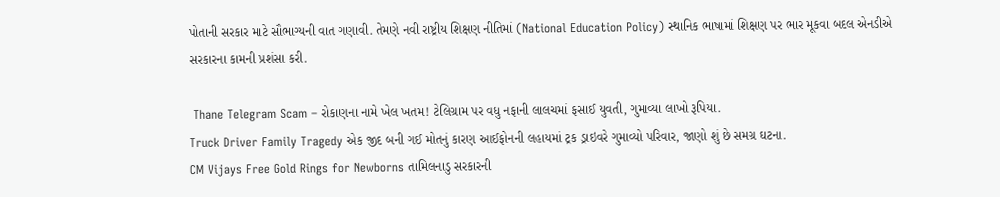પોતાની સરકાર માટે સૌભાગ્યની વાત ગણાવી. તેમણે નવી રાષ્ટ્રીય શિક્ષણ નીતિમાં (National Education Policy) સ્થાનિક ભાષામાં શિક્ષણ પર ભાર મૂકવા બદલ એનડીએ સરકારના કામની પ્રશંસા કરી.

 Thane Telegram Scam – રોકાણના નામે ખેલ ખતમ! ટેલિગ્રામ પર વધુ નફાની લાલચમાં ફસાઈ યુવતી, ગુમાવ્યા લાખો રૂપિયા.
Truck Driver Family Tragedy એક જીદ બની ગઈ મોતનું કારણ આઈફોનની લહાયમાં ટ્રક ડ્રાઇવરે ગુમાવ્યો પરિવાર, જાણો શું છે સમગ્ર ઘટના.
CM Vijays Free Gold Rings for Newborns તામિલનાડુ સરકારની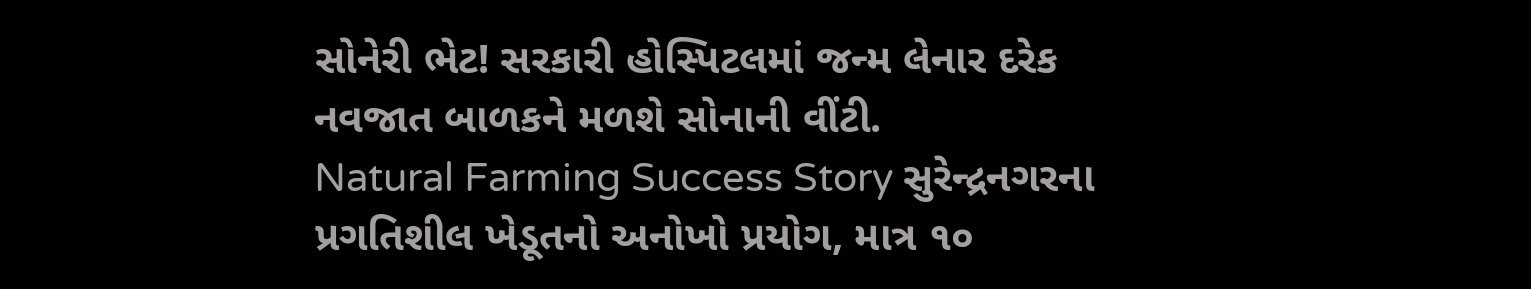સોનેરી ભેટ! સરકારી હોસ્પિટલમાં જન્મ લેનાર દરેક નવજાત બાળકને મળશે સોનાની વીંટી.
Natural Farming Success Story સુરેન્દ્રનગરના પ્રગતિશીલ ખેડૂતનો અનોખો પ્રયોગ, માત્ર ૧૦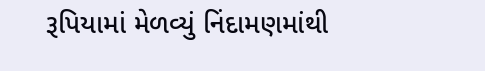રૂપિયામાં મેળવ્યું નિંદામણમાંથી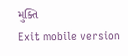મુક્તિ
Exit mobile version